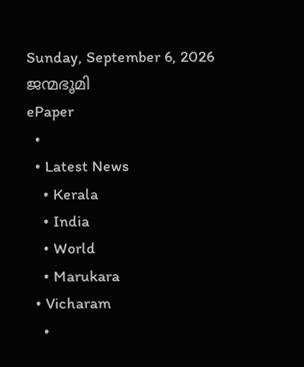Sunday, September 6, 2026
ജന്മഭൂമി
ePaper
  •
  • Latest News
    • Kerala
    • India
    • World
    • Marukara
  • Vicharam
    •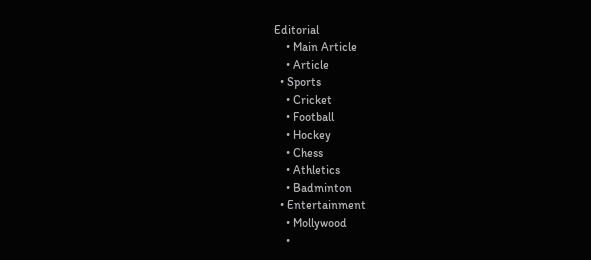Editorial
    • Main Article
    • Article
  • Sports
    • Cricket
    • Football
    • Hockey
    • Chess
    • Athletics
    • Badminton
  • Entertainment
    • Mollywood
    •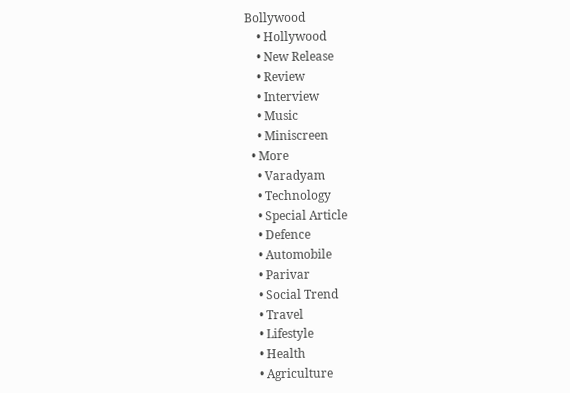Bollywood
    • Hollywood
    • New Release
    • Review
    • Interview
    • Music
    • Miniscreen
  • More
    • Varadyam
    • Technology
    • Special Article
    • Defence
    • Automobile
    • Parivar
    • Social Trend
    • Travel
    • Lifestyle
    • Health
    • Agriculture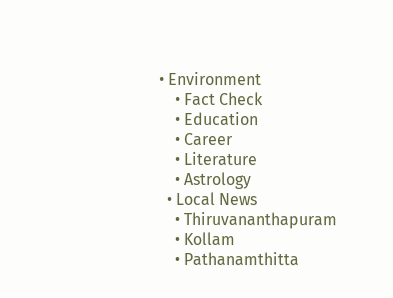• Environment
    • Fact Check
    • Education
    • Career
    • Literature
    • Astrology
  • Local News
    • Thiruvananthapuram
    • Kollam
    • Pathanamthitta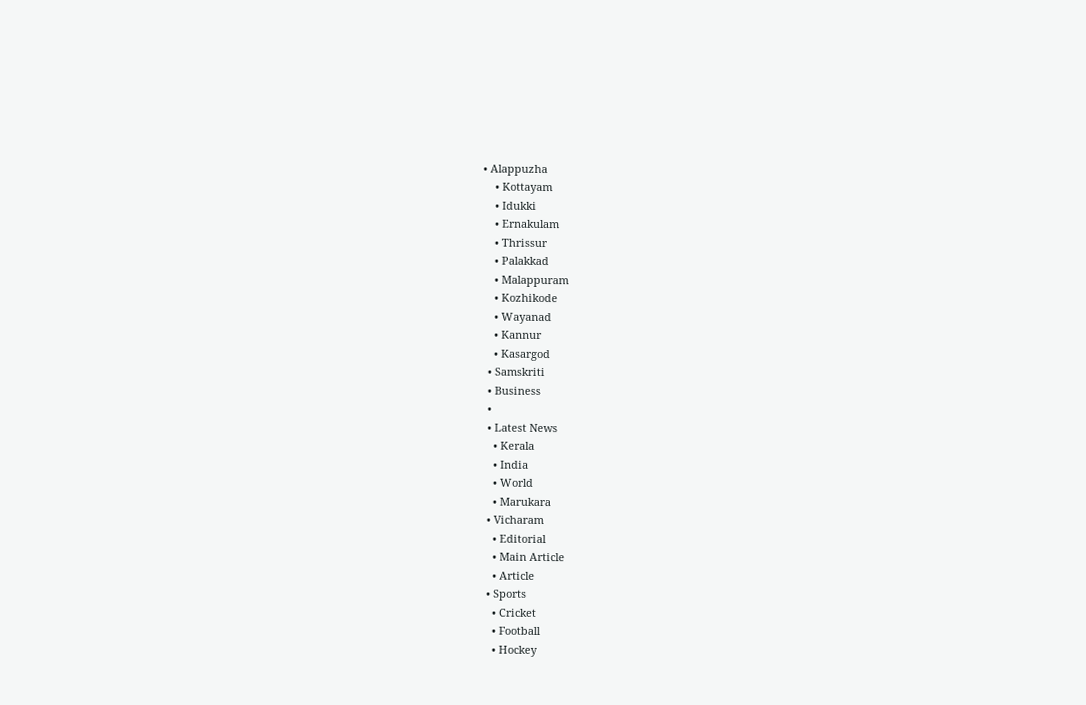• Alappuzha
    • Kottayam
    • Idukki
    • Ernakulam
    • Thrissur
    • Palakkad
    • Malappuram
    • Kozhikode
    • Wayanad
    • Kannur
    • Kasargod
  • Samskriti
  • Business
  •
  • Latest News
    • Kerala
    • India
    • World
    • Marukara
  • Vicharam
    • Editorial
    • Main Article
    • Article
  • Sports
    • Cricket
    • Football
    • Hockey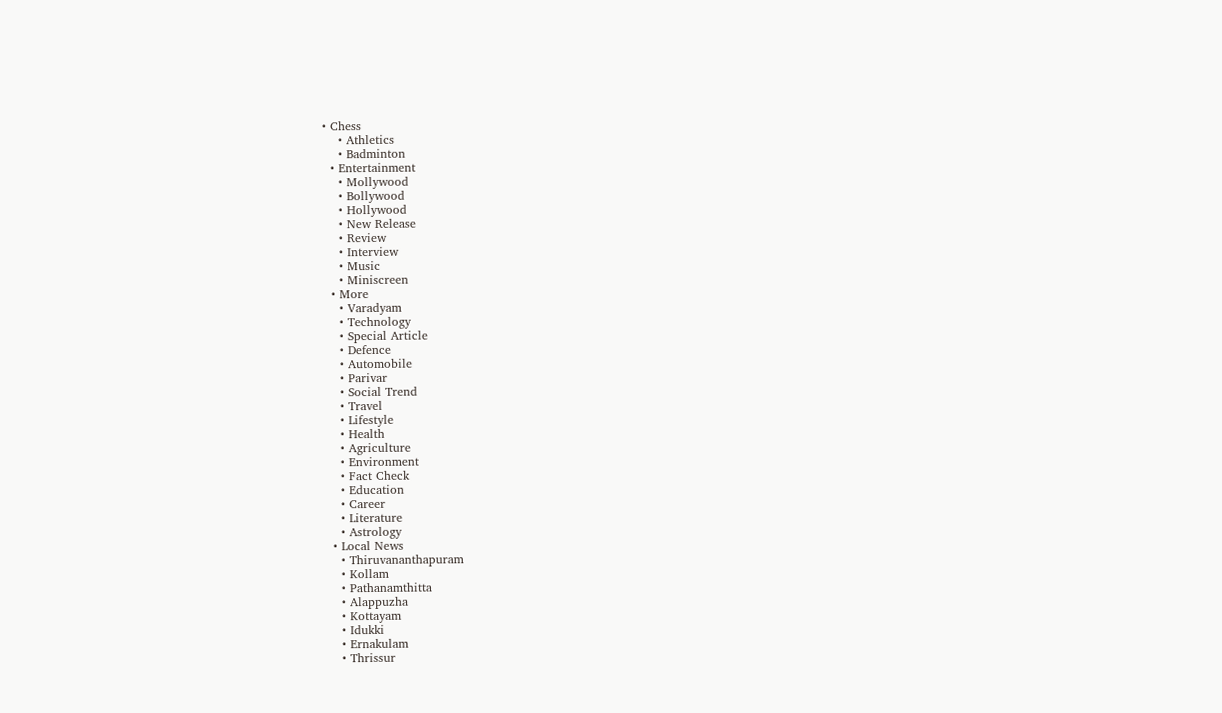• Chess
    • Athletics
    • Badminton
  • Entertainment
    • Mollywood
    • Bollywood
    • Hollywood
    • New Release
    • Review
    • Interview
    • Music
    • Miniscreen
  • More
    • Varadyam
    • Technology
    • Special Article
    • Defence
    • Automobile
    • Parivar
    • Social Trend
    • Travel
    • Lifestyle
    • Health
    • Agriculture
    • Environment
    • Fact Check
    • Education
    • Career
    • Literature
    • Astrology
  • Local News
    • Thiruvananthapuram
    • Kollam
    • Pathanamthitta
    • Alappuzha
    • Kottayam
    • Idukki
    • Ernakulam
    • Thrissur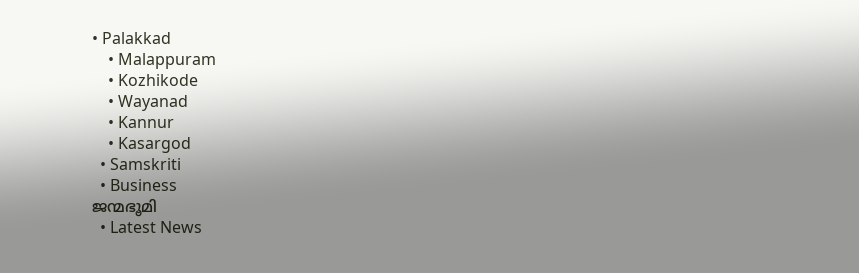• Palakkad
    • Malappuram
    • Kozhikode
    • Wayanad
    • Kannur
    • Kasargod
  • Samskriti
  • Business
ജന്മഭൂമി
  • Latest News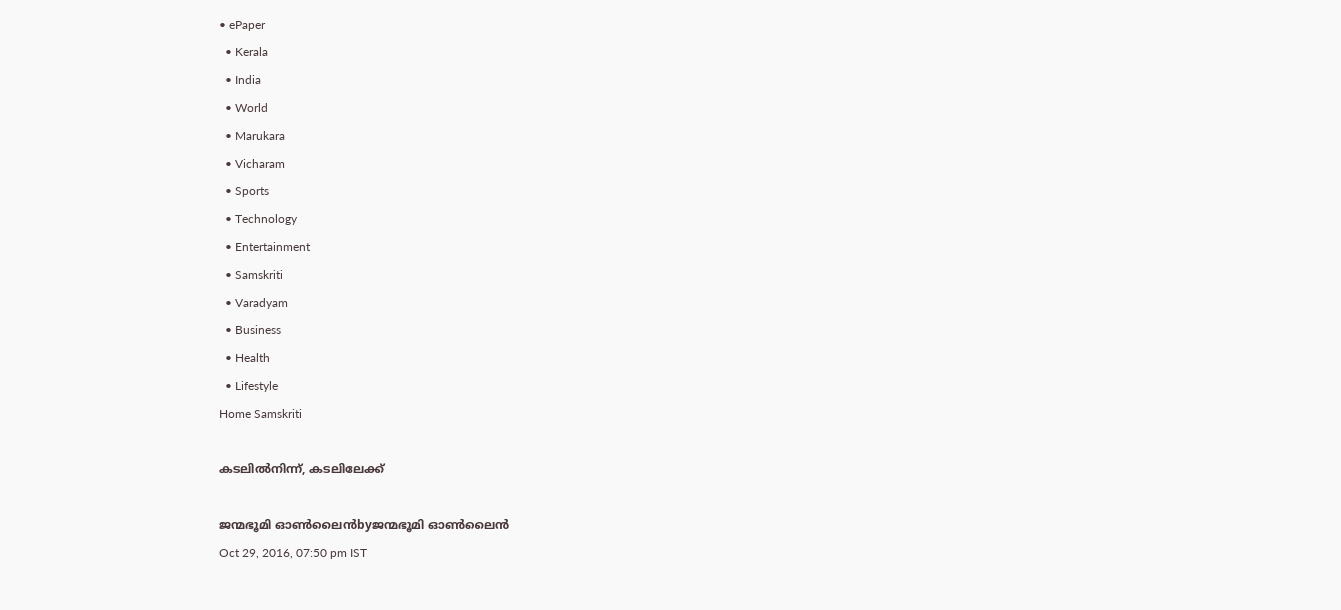• ePaper
  • Kerala
  • India
  • World
  • Marukara
  • Vicharam
  • Sports
  • Technology
  • Entertainment
  • Samskriti
  • Varadyam
  • Business
  • Health
  • Lifestyle
Home Samskriti

കടലില്‍നിന്ന്, കടലിലേക്ക്‌

ജന്മഭൂമി ഓണ്‍ലൈന്‍byജന്മഭൂമി ഓണ്‍ലൈന്‍
Oct 29, 2016, 07:50 pm IST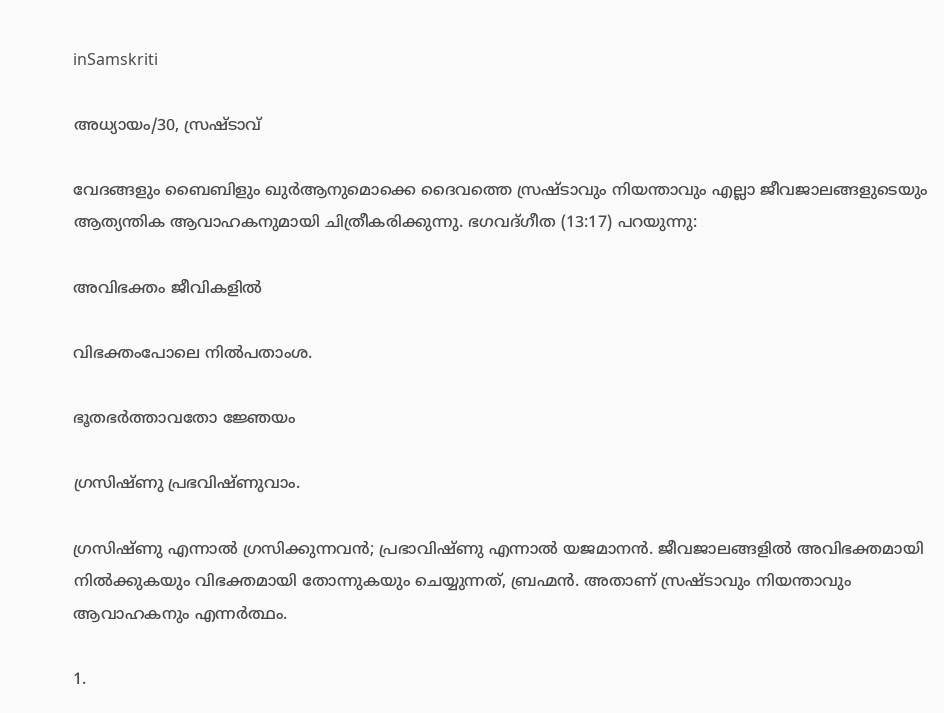inSamskriti

അധ്യായം/30, സ്രഷ്ടാവ്‌

വേദങ്ങളും ബൈബിളും ഖുര്‍ആനുമൊക്കെ ദൈവത്തെ സ്രഷ്ടാവും നിയന്താവും എല്ലാ ജീവജാലങ്ങളുടെയും ആത്യന്തിക ആവാഹകനുമായി ചിത്രീകരിക്കുന്നു. ഭഗവദ്ഗീത (13:17) പറയുന്നു:

അവിഭക്തം ജീവികളില്‍

വിഭക്തംപോലെ നില്‍പതാംശ.

ഭൂതഭര്‍ത്താവതോ ജ്ഞേയം

ഗ്രസിഷ്ണു പ്രഭവിഷ്ണുവാം.

ഗ്രസിഷ്ണു എന്നാല്‍ ഗ്രസിക്കുന്നവന്‍; പ്രഭാവിഷ്ണു എന്നാല്‍ യജമാനന്‍. ജീവജാലങ്ങളില്‍ അവിഭക്തമായി നില്‍ക്കുകയും വിഭക്തമായി തോന്നുകയും ചെയ്യുന്നത്, ബ്രഹ്മന്‍. അതാണ് സ്രഷ്ടാവും നിയന്താവും ആവാഹകനും എന്നര്‍ത്ഥം.

1.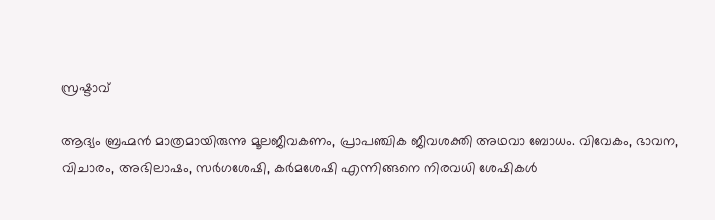സ്രഷ്ടാവ്

ആദ്യം ബ്രഹ്മന്‍ മാത്രമായിരുന്നു മൂലജീവകണം, പ്രാപഞ്ചിക ജീവശക്തി അഥവാ ബോധം. വിവേകം, ഭാവന, വിചാരം, അഭിലാഷം, സര്‍ഗശേഷി, കര്‍മശേഷി എന്നിങ്ങനെ നിരവധി ശേഷികള്‍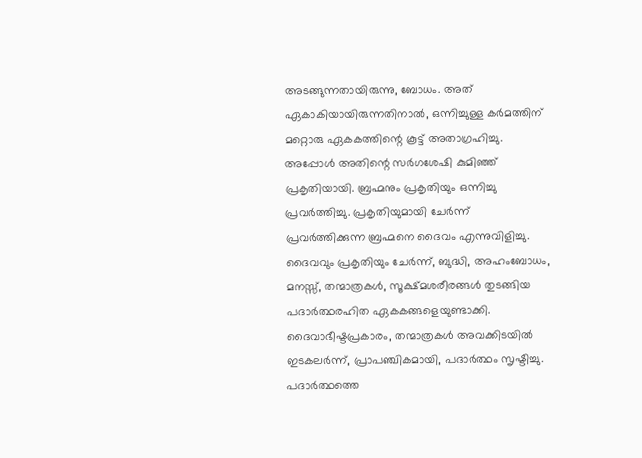അടങ്ങുന്നതായിരുന്നു, ബോധം. അത് ഏകാകിയായിരുന്നതിനാല്‍, ഒന്നിച്ചുള്ള കര്‍മത്തിന് മറ്റൊരു ഏകകത്തിന്റെ കൂട്ട് അതാഗ്രഹിച്ചു. അപ്പോള്‍ അതിന്റെ സര്‍ഗശേഷി കുമിഞ്ഞ് പ്രകൃതിയായി. ബ്രഹ്മനും പ്രകൃതിയും ഒന്നിച്ചു പ്രവര്‍ത്തിച്ചു. പ്രകൃതിയുമായി ചേര്‍ന്ന് പ്രവര്‍ത്തിക്കുന്ന ബ്രഹ്മനെ ദൈവം എന്നുവിളിച്ചു. ദൈവവും പ്രകൃതിയും ചേര്‍ന്ന്, ബുദ്ധി, അഹംബോധം, മനസ്സ്, തന്മാത്രകള്‍, സൂക്ഷ്മശരീരങ്ങള്‍ തുടങ്ങിയ പദാര്‍ത്ഥരഹിത ഏകകങ്ങളെയുണ്ടാക്കി. ദൈവാഭീഷ്ടപ്രകാരം, തന്മാത്രകള്‍ അവക്കിടയില്‍ ഇടകലര്‍ന്ന്, പ്രാപഞ്ചികമായി, പദാര്‍ത്ഥം സൃഷ്ടിച്ചു. പദാര്‍ത്ഥത്തെ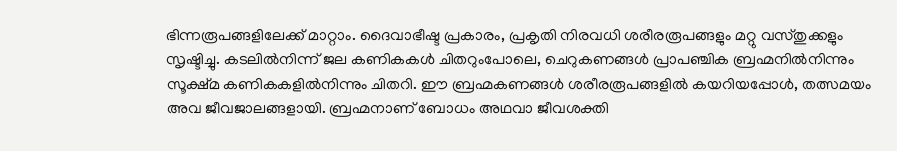ഭിന്നരൂപങ്ങളിലേക്ക് മാറ്റാം. ദൈവാഭീഷ്ട പ്രകാരം, പ്രകൃതി നിരവധി ശരീരരൂപങ്ങളും മറ്റു വസ്തുക്കളും സൃഷ്ടിച്ചു. കടലില്‍നിന്ന് ജല കണികകള്‍ ചിതറുംപോലെ, ചെറുകണങ്ങള്‍ പ്രാപഞ്ചിക ബ്രഹ്മനില്‍നിന്നും സൂക്ഷ്മ കണികകളില്‍നിന്നും ചിതറി. ഈ ബ്രഹ്മകണങ്ങള്‍ ശരീരരൂപങ്ങളില്‍ കയറിയപ്പോള്‍, തത്സമയം അവ ജീവജാലങ്ങളായി. ബ്രഹ്മനാണ് ബോധം അഥവാ ജീവശക്തി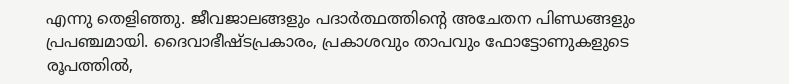എന്നു തെളിഞ്ഞു. ജീവജാലങ്ങളും പദാര്‍ത്ഥത്തിന്റെ അചേതന പിണ്ഡങ്ങളും പ്രപഞ്ചമായി. ദൈവാഭീഷ്ടപ്രകാരം, പ്രകാശവും താപവും ഫോട്ടോണുകളുടെ രൂപത്തില്‍,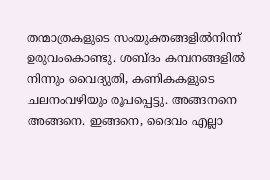തന്മാത്രകളുടെ സംയുക്തങ്ങളില്‍നിന്ന് ഉരുവംകൊണ്ടു. ശബ്ദം കമ്പനങ്ങളില്‍ നിന്നും വൈദ്യുതി, കണികകളുടെ ചലനംവഴിയും രൂപപ്പെട്ടു. അങ്ങനനെ അങ്ങനെ. ഇങ്ങനെ, ദൈവം എല്ലാ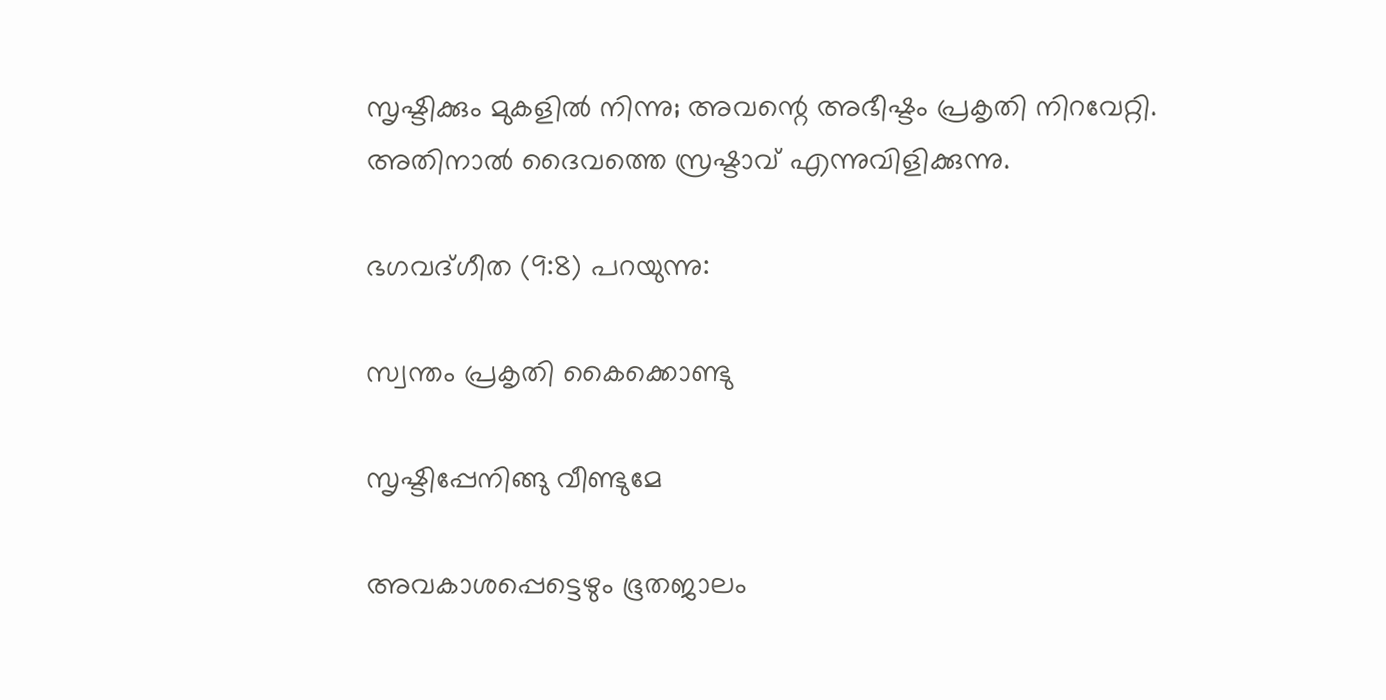സൃഷ്ടിക്കും മുകളില്‍ നിന്നു; അവന്റെ അഭീഷ്ടം പ്രകൃതി നിറവേറ്റി. അതിനാല്‍ ദൈവത്തെ സ്രഷ്ടാവ് എന്നുവിളിക്കുന്നു.

ഭഗവദ്ഗീത (9:8) പറയുന്നു:

സ്വന്തം പ്രകൃതി കൈക്കൊണ്ടു

സൃഷ്ടിപ്പേനിങ്ങു വീണ്ടുമേ

അവകാശപ്പെട്ടെഴും ഭൂതജാലം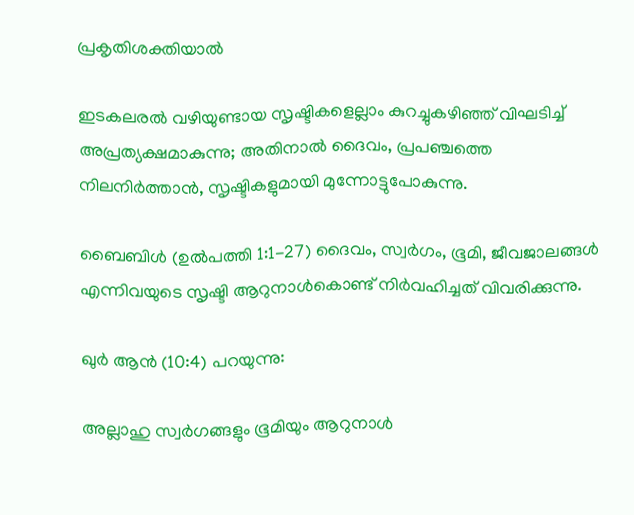പ്രകൃതിശക്തിയാല്‍

ഇടകലരല്‍ വഴിയുണ്ടായ സൃഷ്ടികളെല്ലാം കുറച്ചുകഴിഞ്ഞ് വിഘടിച്ച് അപ്രത്യക്ഷമാകുന്നു; അതിനാല്‍ ദൈവം, പ്രപഞ്ചത്തെ നിലനിര്‍ത്താന്‍, സൃഷ്ടികളുമായി മുന്നോട്ടുപോകുന്നു.

ബൈബിള്‍ (ഉല്‍പത്തി 1:1-27) ദൈവം, സ്വര്‍ഗം, ഭൂമി, ജീവജാലങ്ങള്‍ എന്നിവയുടെ സൃഷ്ടി ആറുനാള്‍കൊണ്ട് നിര്‍വഹിച്ചത് വിവരിക്കുന്നു.

ഖുര്‍ ആന്‍ (10:4) പറയുന്നു:

അല്ലാഹു സ്വര്‍ഗങ്ങളും ഭൂമിയും ആറുനാള്‍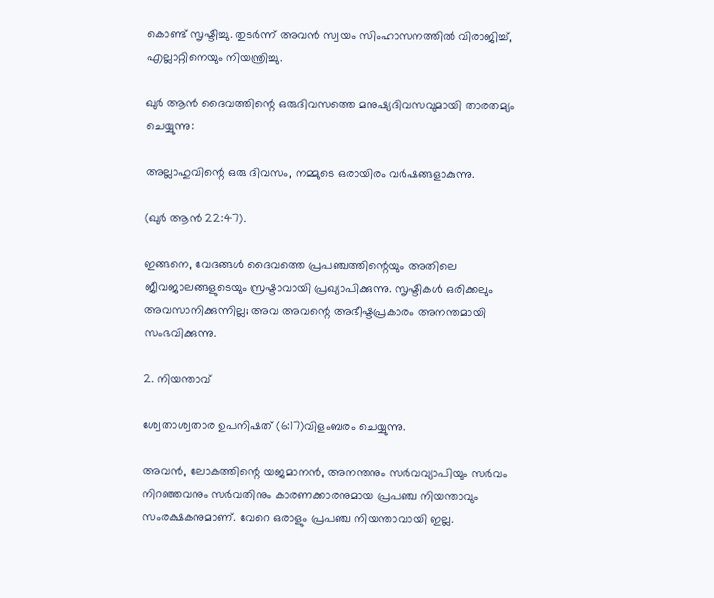കൊണ്ട് സൃഷ്ടിച്ചു. തുടര്‍ന്ന് അവന്‍ സ്വയം സിംഹാസനത്തില്‍ വിരാജിച്ച്, എല്ലാറ്റിനെയും നിയന്ത്രിച്ചു.

ഖുര്‍ ആന്‍ ദൈവത്തിന്റെ ഒരുദിവസത്തെ മനുഷ്യദിവസവുമായി താരതമ്യം ചെയ്യുന്നു:

അല്ലാഹുവിന്റെ ഒരു ദിവസം, നമ്മുടെ ഒരായിരം വര്‍ഷങ്ങളാകുന്നു.

(ഖുര്‍ ആന്‍ 22:47).

ഇങ്ങനെ, വേദങ്ങള്‍ ദൈവത്തെ പ്രപഞ്ചത്തിന്റെയും അതിലെ ജീവജാലങ്ങളുടെയും സ്രഷ്ടാവായി പ്രഖ്യാപിക്കുന്നു. സൃഷ്ടികള്‍ ഒരിക്കലും അവസാനിക്കുന്നില്ല; അവ അവന്റെ അഭീഷ്ടപ്രകാരം അനന്തമായി സംഭവിക്കുന്നു.

2. നിയന്താവ്

ശ്വേതാശ്വതാര ഉപനിഷത് (6:17)വിളംബരം ചെയ്യുന്നു.

അവന്‍, ലോകത്തിന്റെ യജമാനന്‍, അനന്തനും സര്‍വവ്യാപിയും സര്‍വം നിറഞ്ഞവനും സര്‍വതിനും കാരണക്കാരനുമായ പ്രപഞ്ച നിയന്താവും സംരക്ഷകനുമാണ്. വേറെ ഒരാളും പ്രപഞ്ച നിയന്താവായി ഇല്ല.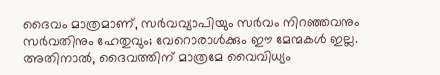ദൈവം മാത്രമാണ്, സര്‍വവ്യാപിയും സര്‍വം നിറഞ്ഞവനും സര്‍വതിനും ഹേതുവും; വേറൊരാള്‍ക്കും ഈ മേന്മകള്‍ ഇല്ല. അതിനാല്‍, ദൈവത്തിന് മാത്രമേ വൈവിധ്യം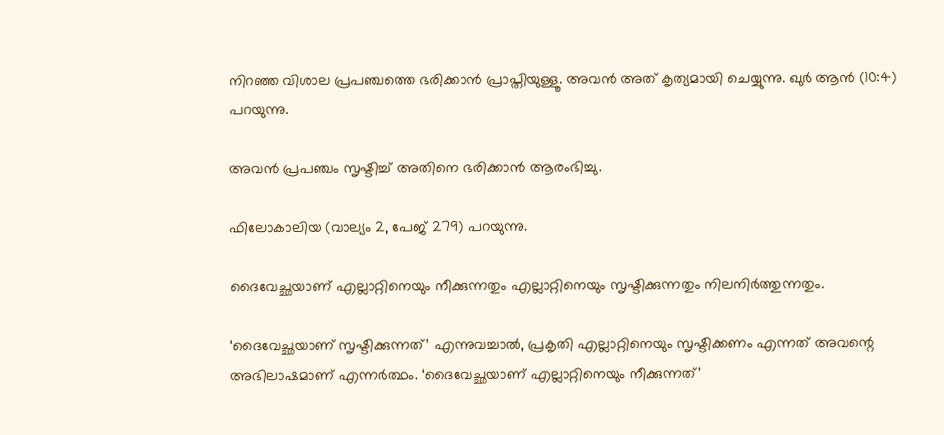നിറഞ്ഞ വിശാല പ്രപഞ്ചത്തെ ഭരിക്കാന്‍ പ്രാപ്തിയുള്ളൂ. അവന്‍ അത് കൃത്യമായി ചെയ്യുന്നു. ഖുര്‍ ആന്‍ (10:4) പറയുന്നു.

അവന്‍ പ്രപഞ്ചം സൃഷ്ടിച്ച് അതിനെ ഭരിക്കാന്‍ ആരംഭിച്ചു.

ഫിലോകാലിയ (വാല്യം 2, പേജ് 279) പറയുന്നു.

ദൈവേച്ഛയാണ് എല്ലാറ്റിനെയും നീക്കുന്നതും എല്ലാറ്റിനെയും സൃഷ്ടിക്കുന്നതും നിലനിര്‍ത്തുന്നതും.

‘ദൈവേച്ഛയാണ് സൃഷ്ടിക്കുന്നത്’ എന്നുവച്ചാല്‍, പ്രകൃതി എല്ലാറ്റിനെയും സൃഷ്ടിക്കണം എന്നത് അവന്റെ അഭിലാഷമാണ് എന്നര്‍ത്ഥം. ‘ദൈവേച്ഛയാണ് എല്ലാറ്റിനെയും നീക്കുന്നത്’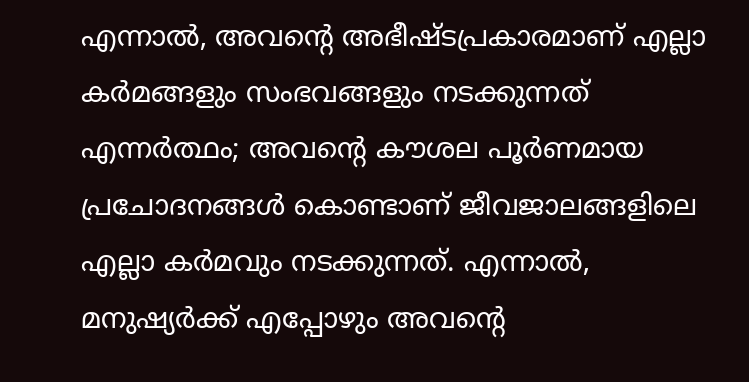എന്നാല്‍, അവന്റെ അഭീഷ്ടപ്രകാരമാണ് എല്ലാ കര്‍മങ്ങളും സംഭവങ്ങളും നടക്കുന്നത് എന്നര്‍ത്ഥം; അവന്റെ കൗശല പൂര്‍ണമായ പ്രചോദനങ്ങള്‍ കൊണ്ടാണ് ജീവജാലങ്ങളിലെ എല്ലാ കര്‍മവും നടക്കുന്നത്. എന്നാല്‍, മനുഷ്യര്‍ക്ക് എപ്പോഴും അവന്റെ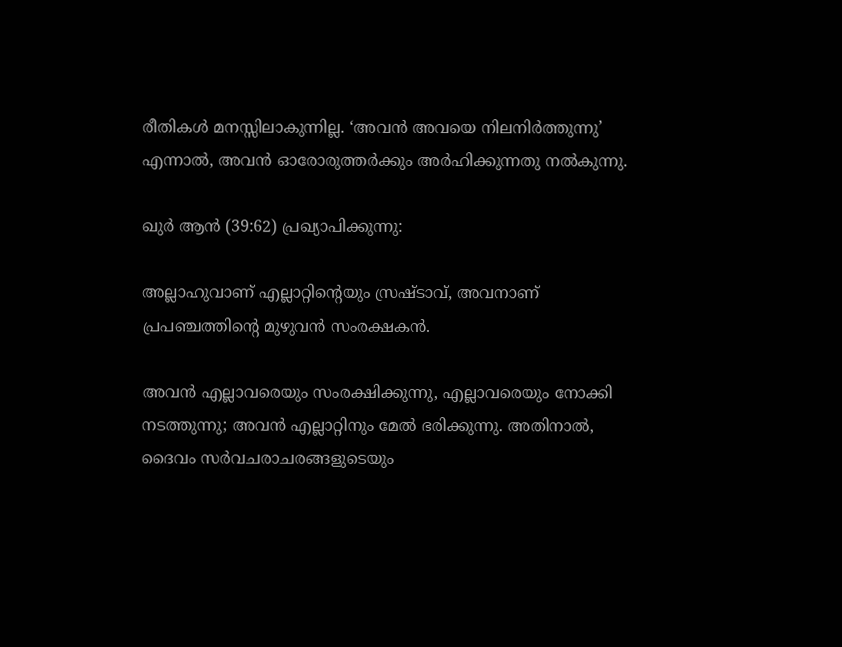രീതികള്‍ മനസ്സിലാകുന്നില്ല. ‘അവന്‍ അവയെ നിലനിര്‍ത്തുന്നു’ എന്നാല്‍, അവന്‍ ഓരോരുത്തര്‍ക്കും അര്‍ഹിക്കുന്നതു നല്‍കുന്നു.

ഖുര്‍ ആന്‍ (39:62) പ്രഖ്യാപിക്കുന്നു:

അല്ലാഹുവാണ് എല്ലാറ്റിന്റെയും സ്രഷ്ടാവ്, അവനാണ് പ്രപഞ്ചത്തിന്റെ മുഴുവന്‍ സംരക്ഷകന്‍.

അവന്‍ എല്ലാവരെയും സംരക്ഷിക്കുന്നു, എല്ലാവരെയും നോക്കി നടത്തുന്നു; അവന്‍ എല്ലാറ്റിനും മേല്‍ ഭരിക്കുന്നു. അതിനാല്‍, ദൈവം സര്‍വചരാചരങ്ങളുടെയും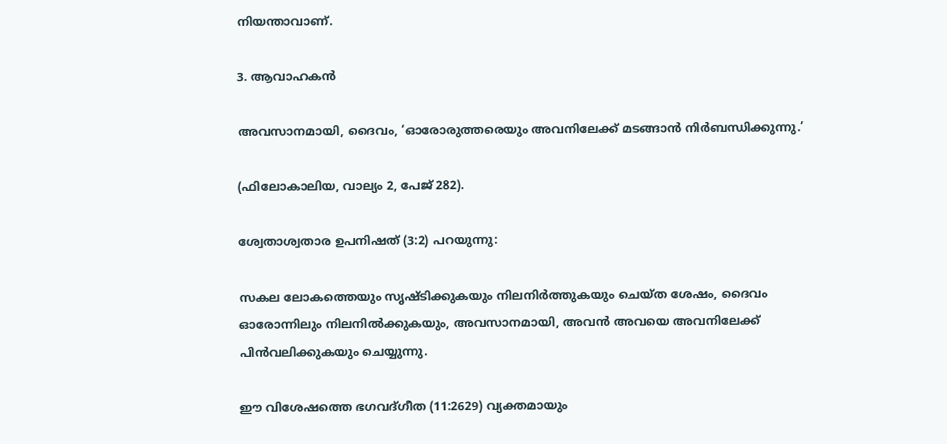നിയന്താവാണ്.

3. ആവാഹകന്‍

അവസാനമായി, ദൈവം, ‘ഓരോരുത്തരെയും അവനിലേക്ക് മടങ്ങാന്‍ നിര്‍ബന്ധിക്കുന്നു.’

(ഫിലോകാലിയ, വാല്യം 2, പേജ് 282).

ശ്വേതാശ്വതാര ഉപനിഷത് (3:2) പറയുന്നു:

സകല ലോകത്തെയും സൃഷ്ടിക്കുകയും നിലനിര്‍ത്തുകയും ചെയ്ത ശേഷം, ദൈവം ഓരോന്നിലും നിലനില്‍ക്കുകയും, അവസാനമായി, അവന്‍ അവയെ അവനിലേക്ക് പിന്‍വലിക്കുകയും ചെയ്യുന്നു.

ഈ വിശേഷത്തെ ഭഗവദ്ഗീത (11:2629) വ്യക്തമായും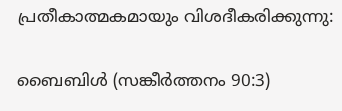പ്രതീകാത്മകമായും വിശദീകരിക്കുന്നു:

ബൈബിള്‍ (സങ്കീര്‍ത്തനം 90:3)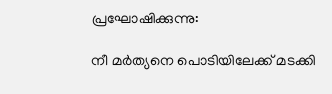പ്രഘോഷിക്കുന്നു:

നീ മര്‍ത്യനെ പൊടിയിലേക്ക് മടക്കി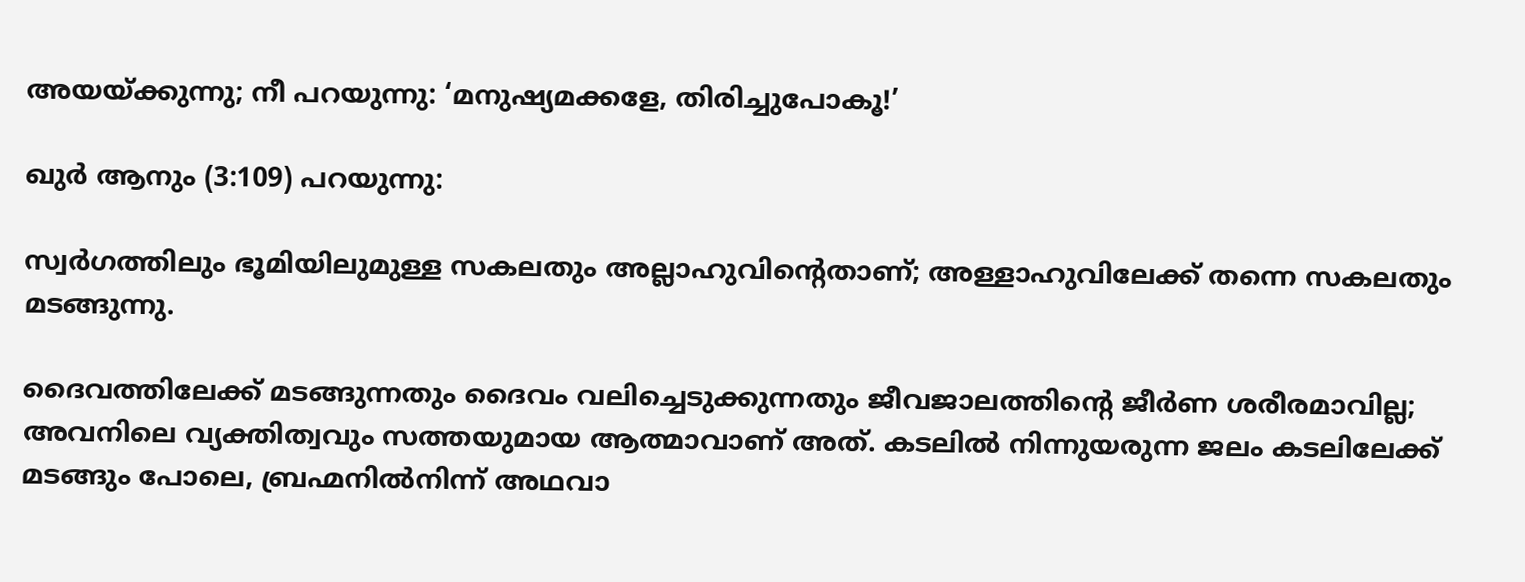അയയ്‌ക്കുന്നു; നീ പറയുന്നു: ‘മനുഷ്യമക്കളേ, തിരിച്ചുപോകൂ!’

ഖുര്‍ ആനും (3:109) പറയുന്നു:

സ്വര്‍ഗത്തിലും ഭൂമിയിലുമുള്ള സകലതും അല്ലാഹുവിന്റെതാണ്; അള്ളാഹുവിലേക്ക് തന്നെ സകലതും മടങ്ങുന്നു.

ദൈവത്തിലേക്ക് മടങ്ങുന്നതും ദൈവം വലിച്ചെടുക്കുന്നതും ജീവജാലത്തിന്റെ ജീര്‍ണ ശരീരമാവില്ല; അവനിലെ വ്യക്തിത്വവും സത്തയുമായ ആത്മാവാണ് അത്. കടലില്‍ നിന്നുയരുന്ന ജലം കടലിലേക്ക് മടങ്ങും പോലെ, ബ്രഹ്മനില്‍നിന്ന് അഥവാ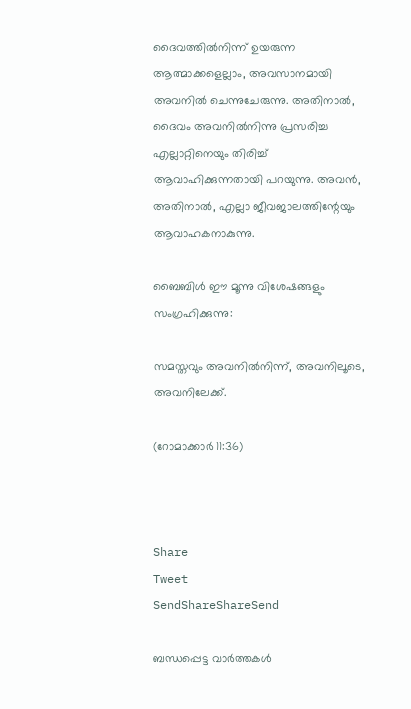ദൈവത്തില്‍നിന്ന് ഉയരുന്ന ആത്മാക്കളെല്ലാം, അവസാനമായി അവനില്‍ ചെന്നുചേരുന്നു. അതിനാല്‍, ദൈവം അവനില്‍നിന്നു പ്രസരിച്ച എല്ലാറ്റിനെയും തിരിച്ച് ആവാഹിക്കുന്നതായി പറയുന്നു. അവന്‍, അതിനാല്‍, എല്ലാ ജീവജാലത്തിന്റേയും ആവാഹകനാകുന്നു.

ബൈബിള്‍ ഈ മൂന്നു വിശേഷങ്ങളും സംഗ്രഹിക്കുന്നു:

സമസ്തവും അവനില്‍നിന്ന്, അവനിലൂടെ, അവനിലേക്ക്.

(റോമാക്കാര്‍ 11:36)



Share
Tweet
SendShareShareSend

ബന്ധപ്പെട്ട വാര്‍ത്തകള്‍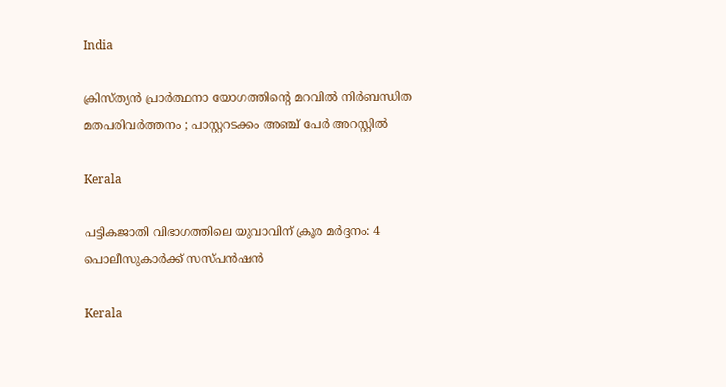India

ക്രിസ്ത്യൻ പ്രാർത്ഥനാ യോഗത്തിന്റെ മറവിൽ നിർബന്ധിത മതപരിവർത്തനം ; പാസ്റ്ററടക്കം അഞ്ച് പേർ അറസ്റ്റിൽ

Kerala

പട്ടികജാതി വിഭാഗത്തിലെ യുവാവിന് ക്രൂര മര്‍ദ്ദനം: 4 പൊലീസുകാര്‍ക്ക് സസ്പന്‍ഷന്‍

Kerala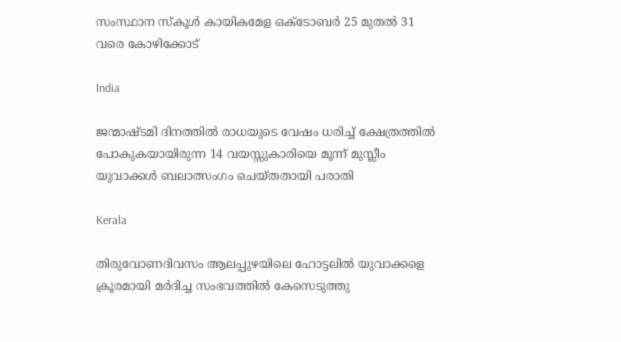സംസ്ഥാന സ്‌കൂള്‍ കായികമേള ഒക്ടോബര്‍ 25 മുതല്‍ 31 വരെ കോഴിക്കോട്

India

ജന്മാഷ്ടമി ദിനത്തിൽ രാധയുടെ വേഷം ധരിച്ച് ക്ഷേത്രത്തിൽ പോകുകയായിരുന്ന 14 വയസ്സുകാരിയെ മൂന്ന് മുസ്ലീം യുവാക്കൾ ബലാത്സംഗം ചെയ്തതായി പരാതി

Kerala

തിരുവോണദിവസം ആലപ്പുഴയിലെ ഹോട്ടലില്‍ യുവാക്കളെ ക്രൂരമായി മര്‍ദിച്ച സംഭവത്തില്‍ കേസെടുത്തു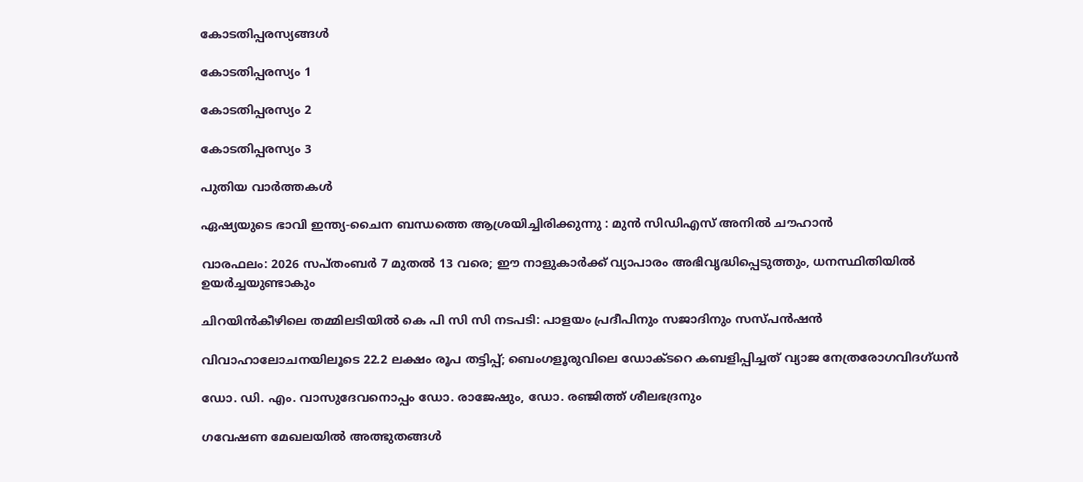കോടതിപ്പരസ്യങ്ങള്‍

കോടതിപ്പരസ്യം 1

കോടതിപ്പരസ്യം 2

കോടതിപ്പരസ്യം 3

പുതിയ വാര്‍ത്തകള്‍

ഏഷ്യയുടെ ഭാവി ഇന്ത്യ-ചൈന ബന്ധത്തെ ആശ്രയിച്ചിരിക്കുന്നു : മുൻ സിഡിഎസ് അനിൽ ചൗഹാൻ

വാരഫലം: 2026 സപ്തംബര്‍ 7 മുതല്‍ 13 വരെ; ഈ നാളുകാര്‍ക്ക് വ്യാപാരം അഭിവൃദ്ധിപ്പെടുത്തും, ധനസ്ഥിതിയില്‍ ഉയര്‍ച്ചയുണ്ടാകും

ചിറയിന്‍കീഴിലെ തമ്മിലടിയില്‍ കെ പി സി സി നടപടി: പാളയം പ്രദീപിനും സജാദിനും സസ്പന്‍ഷന്‍

വിവാഹാലോചനയിലൂടെ 22.2 ലക്ഷം രൂപ തട്ടിപ്പ്; ബെംഗളൂരുവിലെ ഡോക്ടറെ കബളിപ്പിച്ചത് വ്യാജ നേത്രരോഗവിദഗ്ധൻ

ഡോ. ഡി. എം. വാസുദേവനൊപ്പം ഡോ. രാജേഷും, ഡോ. രഞ്ജിത്ത് ശീലഭദ്രനും

ഗവേഷണ മേഖലയില്‍ അത്ഭുതങ്ങള്‍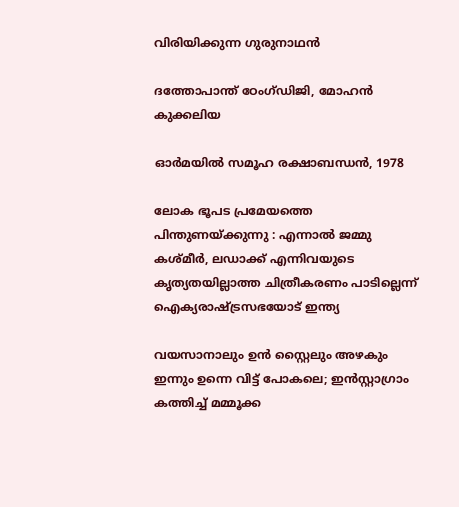വിരിയിക്കുന്ന ഗുരുനാഥന്‍

ദത്തോപാന്ത് ഠേംഗ്ഡിജി, മോഹന്‍ കുക്കലിയ

ഓര്‍മയില്‍ സമൂഹ രക്ഷാബന്ധന്‍, 1978

ലോക ഭൂപട പ്രമേയത്തെ പിന്തുണയ്‌ക്കുന്നു : എന്നാൽ ജമ്മു കശ്മീർ, ലഡാക്ക് എന്നിവയുടെ കൃത്യതയില്ലാത്ത ചിത്രീകരണം പാടില്ലെന്ന് ഐക്യരാഷ്‌ട്രസഭയോട് ഇന്ത്യ

വയസാനാലും ഉൻ സ്റ്റൈലും അഴകും ഇന്നും ഉന്നെ വിട്ട് പോകലെ; ഇന്‍സ്റ്റാഗ്രാം കത്തിച്ച് മമ്മൂക്ക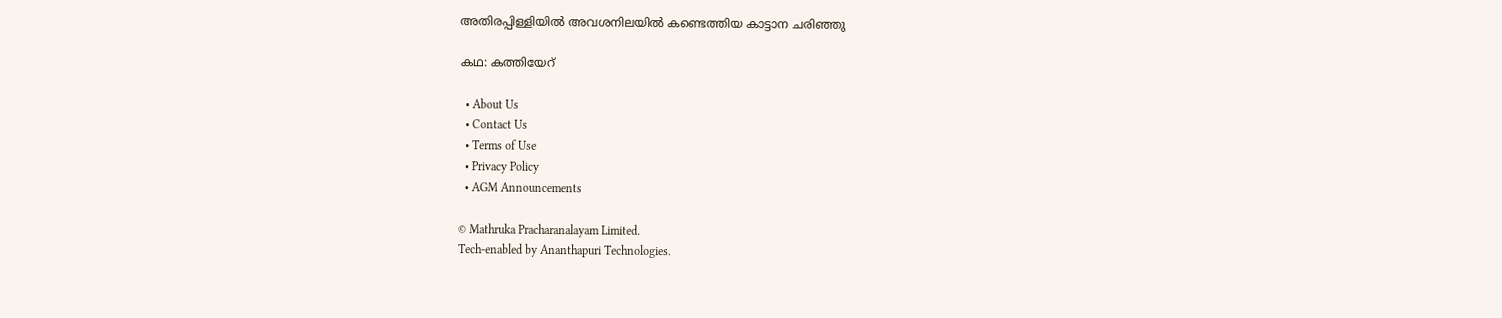അതിരപ്പിള്ളിയില്‍ അവശനിലയില്‍ കണ്ടെത്തിയ കാട്ടാന ചരിഞ്ഞു

കഥ: കത്തിയേറ്

  • About Us
  • Contact Us
  • Terms of Use
  • Privacy Policy
  • AGM Announcements

© Mathruka Pracharanalayam Limited.
Tech-enabled by Ananthapuri Technologies.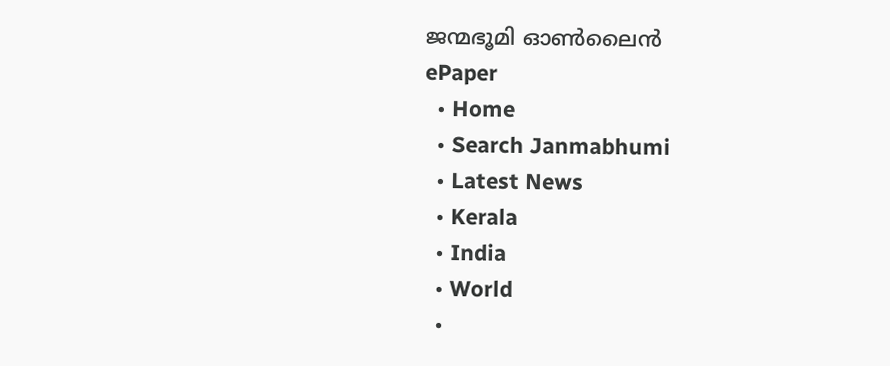ജന്മഭൂമി ഓണ്‍ലൈന്‍
ePaper
  • Home
  • Search Janmabhumi
  • Latest News
  • Kerala
  • India
  • World
  •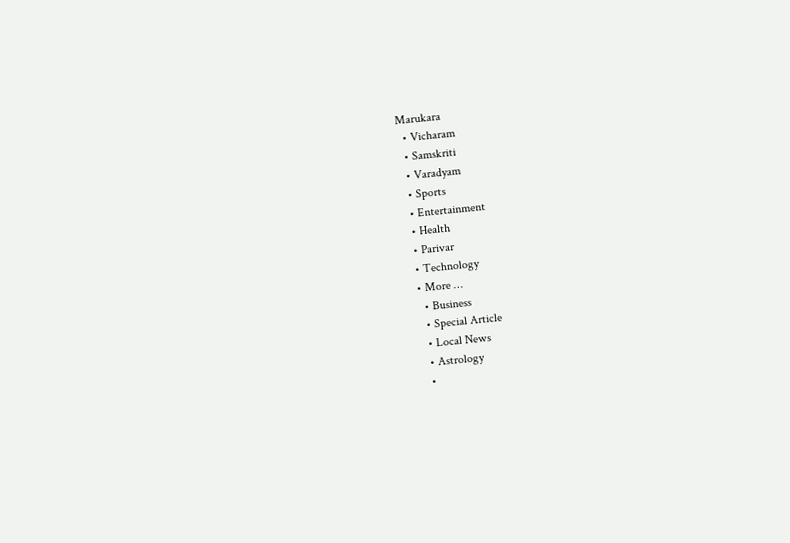Marukara
  • Vicharam
  • Samskriti
  • Varadyam
  • Sports
  • Entertainment
  • Health
  • Parivar
  • Technology
  • More …
    • Business
    • Special Article
    • Local News
    • Astrology
    •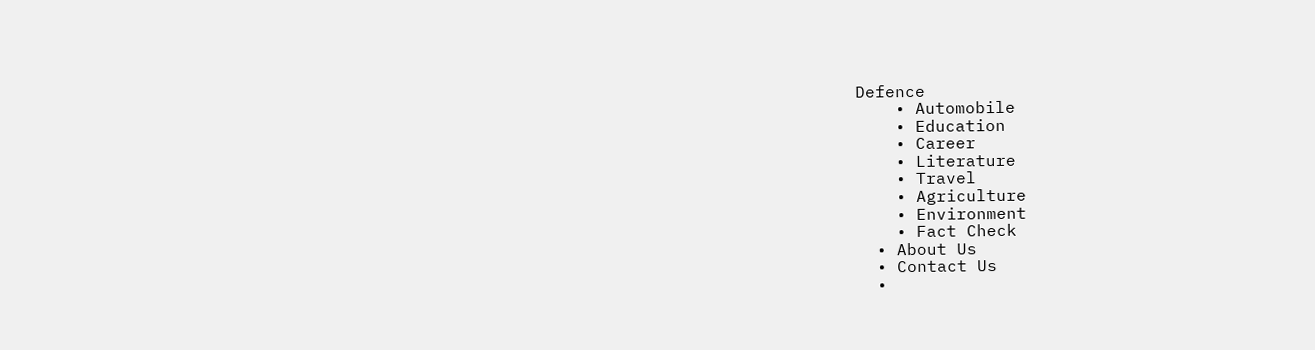Defence
    • Automobile
    • Education
    • Career
    • Literature
    • Travel
    • Agriculture
    • Environment
    • Fact Check
  • About Us
  • Contact Us
  •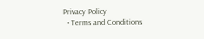Privacy Policy
  • Terms and Conditions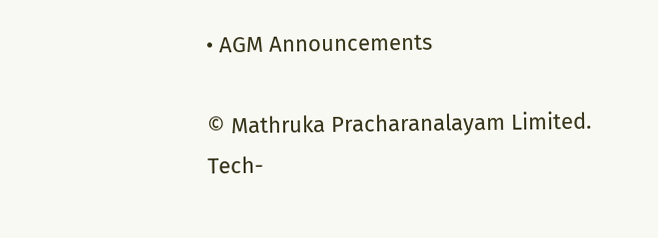• AGM Announcements

© Mathruka Pracharanalayam Limited.
Tech-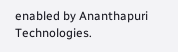enabled by Ananthapuri Technologies.